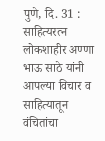पुणे, दि. 31 : साहित्यरत्न लोकशाहीर अण्णा भाऊ साठे यांनी आपल्या विचार व साहित्यातून वंचितांचा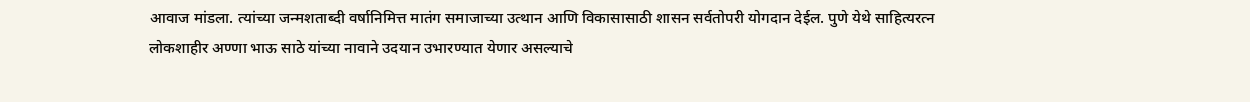आवाज मांडला. त्यांच्या जन्मशताब्दी वर्षानिमित्त मातंग समाजाच्या उत्थान आणि विकासासाठी शासन सर्वतोपरी योगदान देईल. पुणे येथे साहित्यरत्न लोकशाहीर अण्णा भाऊ साठे यांच्या नावाने उदयान उभारण्यात येणार असल्याचे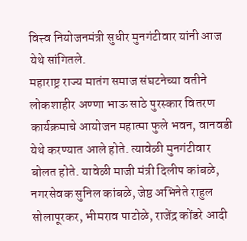वित्त्व नियोजनमंत्री सुधीर मुनगंटीवार यांनी आज येथे सांगितले.
महाराष्ट्र राज्य मातंग समाज संघटनेच्या वतीने लोकशाहीर अण्णा भाऊ साठे पुरस्कार वितरण कार्यक्रमाचे आयोजन महात्मा फुले भवन, वानवडी येथे करण्यात आले होते. त्यावेळी मुनगंटीवार बोलत होते. यावेळी माजी मंत्री दिलीप कांबळे, नगरसेवक सुनिल कांबळे, जेष्ठ अभिनेते राहुल सोलापूरकर, भीमराव पाटोळे, राजेंद्र कोंडरे आदी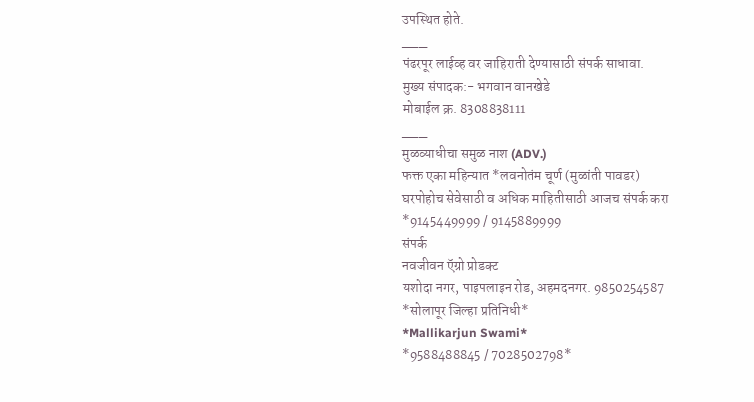उपस्थित होते.
___
पंढरपूर लाईव्ह वर जाहिराती देण्यासाठी संपर्क साधावा.
मुख्य संपादक:- भगवान वानखेडे
मोबाईल क्र. 8308838111
___
मुळव्याधीचा समुळ नाश (ADV.)
फक्त एका महिन्यात *लवनोतंम चूर्ण (मुळांती पावडर)
घरपोहोच सेवेसाठी व अधिक माहितीसाठी आजच संपर्क करा
*9145449999 / 9145889999
संपर्क
नवजीवन ऍग्रो प्रोडक्ट
यशोदा नगर, पाइपलाइन रोड, अहमदनगर. 9850254587
*सोलापूर जिल्हा प्रतिनिधी*
*Mallikarjun Swami*
*9588488845 / 7028502798*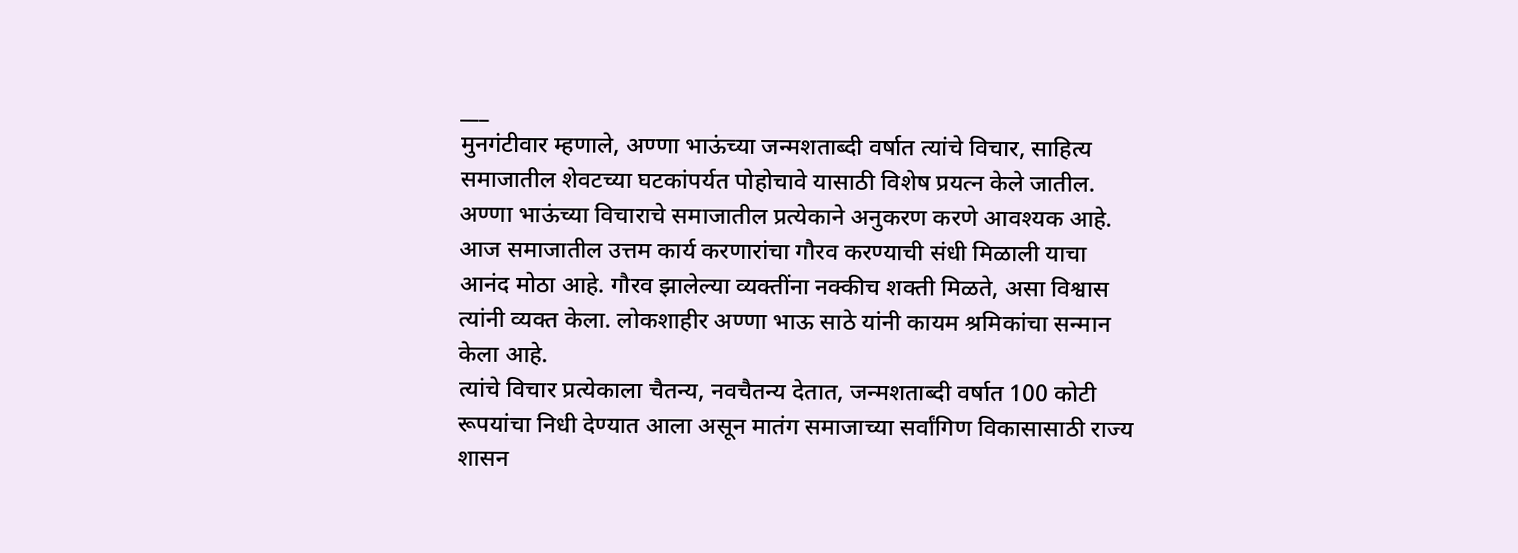___
मुनगंटीवार म्हणाले, अण्णा भाऊंच्या जन्मशताब्दी वर्षात त्यांचे विचार, साहित्य समाजातील शेवटच्या घटकांपर्यत पोहोचावे यासाठी विशेष प्रयत्न केले जातील. अण्णा भाऊंच्या विचाराचे समाजातील प्रत्येकाने अनुकरण करणे आवश्यक आहे. आज समाजातील उत्तम कार्य करणारांचा गौरव करण्याची संधी मिळाली याचा आनंद मोठा आहे. गौरव झालेल्या व्यक्तींना नक्कीच शक्ती मिळते, असा विश्वास त्यांनी व्यक्त केला. लोकशाहीर अण्णा भाऊ साठे यांनी कायम श्रमिकांचा सन्मान केला आहे.
त्यांचे विचार प्रत्येकाला चैतन्य, नवचैतन्य देतात, जन्मशताब्दी वर्षात 100 कोटी रूपयांचा निधी देण्यात आला असून मातंग समाजाच्या सर्वांगिण विकासासाठी राज्य शासन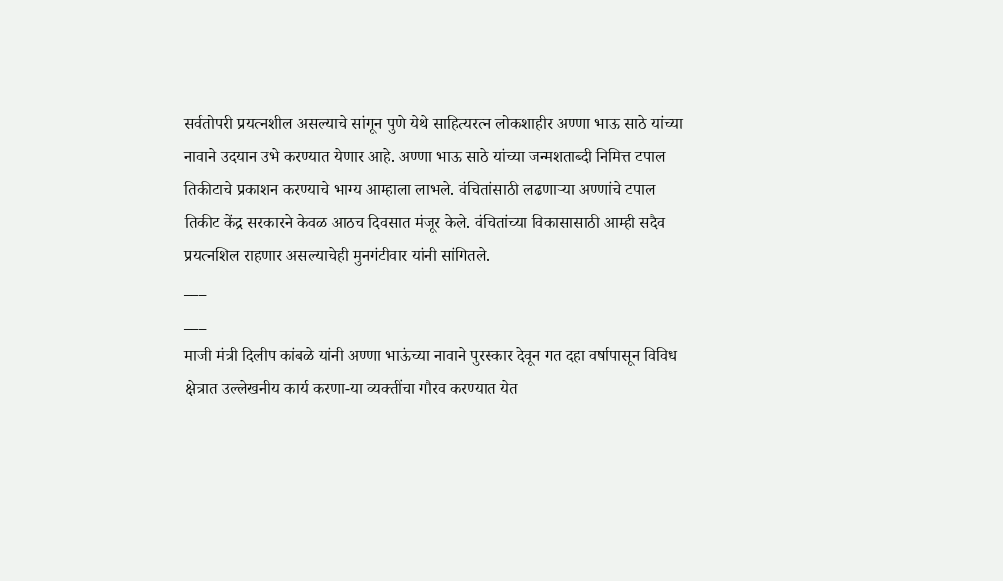सर्वतोपरी प्रयत्नशील असल्याचे सांगून पुणे येथे साहित्यरत्न लोकशाहीर अण्णा भाऊ साठे यांच्या नावाने उदयान उभे करण्यात येणार आहे. अण्णा भाऊ साठे यांच्या जन्मशताब्दी निमित्त टपाल तिकीटाचे प्रकाशन करण्याचे भाग्य आम्हाला लाभले. वंचितांसाठी लढणाऱ्या अण्णांचे टपाल तिकीट केंद्र सरकारने केवळ आठच दिवसात मंजूर केले. वंचितांच्या विकासासाठी आम्ही सदैव प्रयत्नशिल राहणार असल्याचेही मुनगंटीवार यांनी सांगितले.
___
___
माजी मंत्री दिलीप कांबळे यांनी अण्णा भाऊंच्या नावाने पुरस्कार देवून गत दहा वर्षापासून विविध क्षेत्रात उल्लेखनीय कार्य करणा-या व्यक्तींचा गौरव करण्यात येत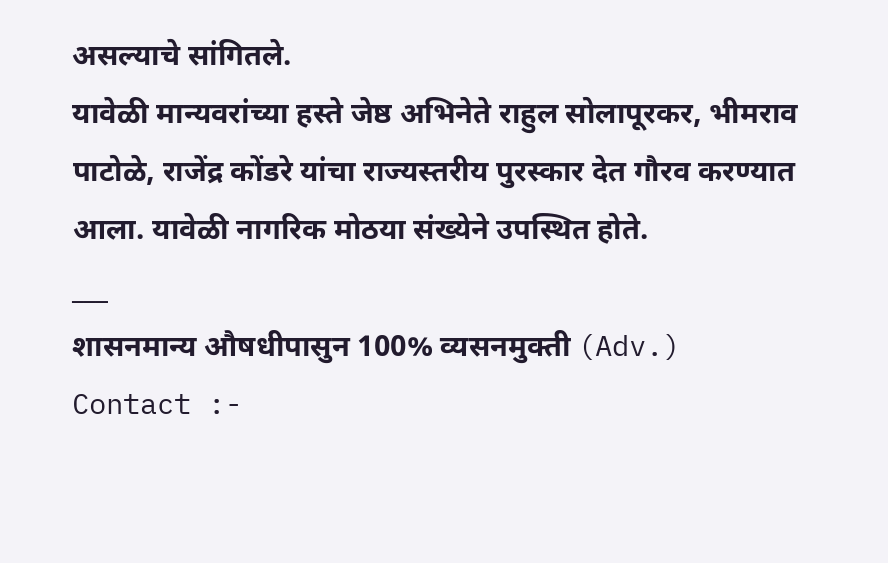असल्याचे सांगितले.
यावेळी मान्यवरांच्या हस्ते जेष्ठ अभिनेते राहुल सोलापूरकर, भीमराव पाटोळे, राजेंद्र कोंडरे यांचा राज्यस्तरीय पुरस्कार देत गौरव करण्यात आला. यावेळी नागरिक मोठया संख्येने उपस्थित होते.
___
शासनमान्य औषधीपासुन 100% व्यसनमुक्ती (Adv.)
Contact :-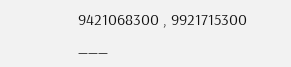9421068300 , 9921715300
___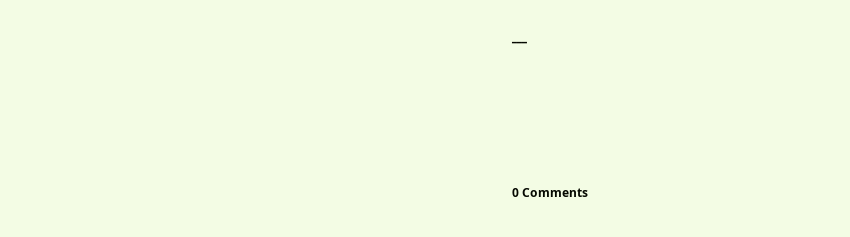___






0 Comments